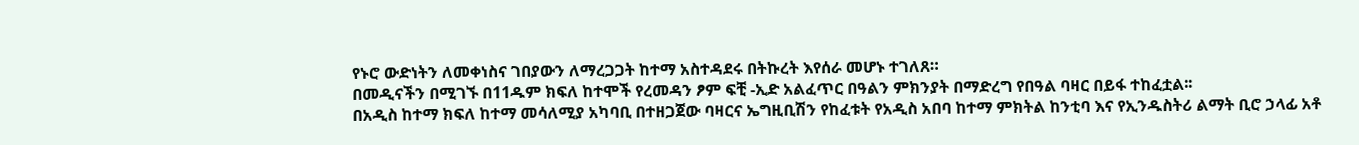የኑሮ ውድነትን ለመቀነስና ገበያውን ለማረጋጋት ከተማ አስተዳደሩ በትኩረት እየሰራ መሆኑ ተገለጸ።
በመዲናችን በሚገኙ በ11ዱም ክፍለ ከተሞች የረመዳን ፆም ፍቺ -ኢድ አልፈጥር በዓልን ምክንያት በማድረግ የበዓል ባዛር በይፋ ተከፈቷል፡፡
በአዲስ ከተማ ክፍለ ከተማ መሳለሚያ አካባቢ በተዘጋጀው ባዛርና ኤግዚቢሽን የከፈቱት የአዲስ አበባ ከተማ ምክትል ከንቲባ እና የኢንዱስትሪ ልማት ቢሮ ኃላፊ አቶ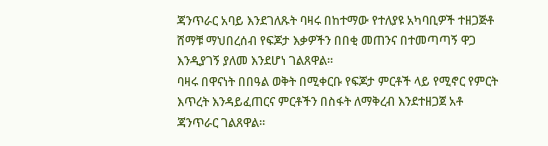ጃንጥራር አባይ እንደገለጹት ባዛሩ በከተማው የተለያዩ አካባቢዎች ተዘጋጅቶ ሸማቹ ማህበረሰብ የፍጆታ እቃዎችን በበቂ መጠንና በተመጣጣኝ ዋጋ እንዲያገኝ ያለመ እንደሆነ ገልጸዋል።
ባዛሩ በዋናነት በበዓል ወቅት በሚቀርቡ የፍጆታ ምርቶች ላይ የሚኖር የምርት እጥረት እንዳይፈጠርና ምርቶችን በስፋት ለማቅረብ እንደተዘጋጀ አቶ ጃንጥራር ገልጸዋል።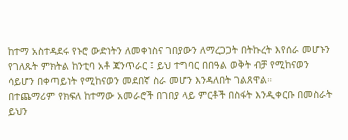ከተማ አስተዳደሩ የኑሮ ውድነትን ለመቀነስና ገበያውን ለማረጋጋት በትኩረት እየሰራ መሆኑን የገለጹት ምክትል ከንቲባ አቶ ጃንጥራር ፤ ይህ ተግባር በበዓል ወቅት ብቻ የሚከናወን ሳይሆን በቀጣይነት የሚከናወን መደበኛ ስራ መሆን እንዳለበት ገልጸዋል።
በተጨማሪም የክፍለ ከተማው አመራሮች በገበያ ላይ ምርቶች በስፋት እንዲቀርቡ በመስራት ይህን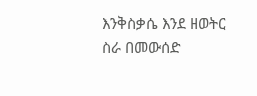እንቅስቃሴ እንደ ዘወትር ስራ በመውሰድ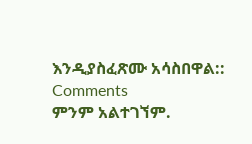እንዲያስፈጽሙ አሳስበዋል::
Comments
ምንም አልተገኘም.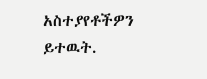አስተያየቶችዎን ይተዉት.